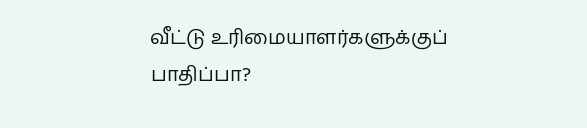வீட்டு உரிமையாளர்களுக்குப் பாதிப்பா?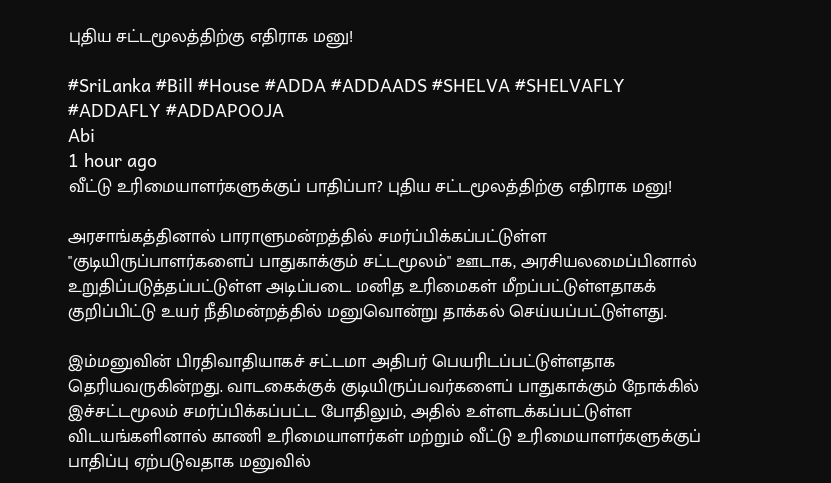புதிய சட்டமூலத்திற்கு எதிராக மனு!

#SriLanka #Bill #House #ADDA #ADDAADS #SHELVA #SHELVAFLY #ADDAFLY #ADDAPOOJA
Abi
1 hour ago
வீட்டு உரிமையாளர்களுக்குப் பாதிப்பா? புதிய சட்டமூலத்திற்கு எதிராக மனு!

அரசாங்கத்தினால் பாராளுமன்றத்தில் சமர்ப்பிக்கப்பட்டுள்ள "குடியிருப்பாளர்களைப் பாதுகாக்கும் சட்டமூலம்" ஊடாக, அரசியலமைப்பினால் உறுதிப்படுத்தப்பட்டுள்ள அடிப்படை மனித உரிமைகள் மீறப்பட்டுள்ளதாகக் குறிப்பிட்டு உயர் நீதிமன்றத்தில் மனுவொன்று தாக்கல் செய்யப்பட்டுள்ளது.

இம்மனுவின் பிரதிவாதியாகச் சட்டமா அதிபர் பெயரிடப்பட்டுள்ளதாக தெரியவருகின்றது. வாடகைக்குக் குடியிருப்பவர்களைப் பாதுகாக்கும் நோக்கில் இச்சட்டமூலம் சமர்ப்பிக்கப்பட்ட போதிலும், அதில் உள்ளடக்கப்பட்டுள்ள விடயங்களினால் காணி உரிமையாளர்கள் மற்றும் வீட்டு உரிமையாளர்களுக்குப் பாதிப்பு ஏற்படுவதாக மனுவில்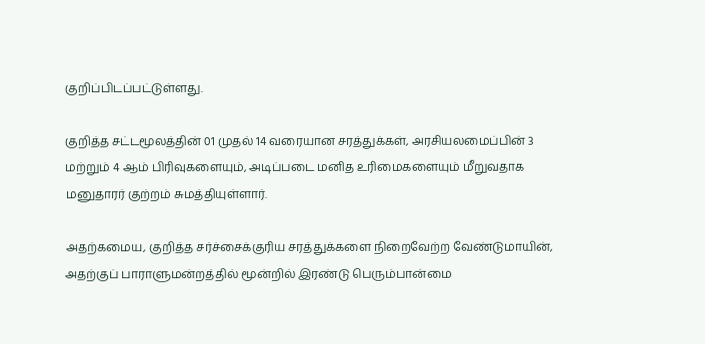குறிப்பிடப்பட்டுள்ளது.

குறித்த சட்டமூலத்தின் 01 முதல் 14 வரையான சரத்துக்கள், அரசியலமைப்பின் 3 மற்றும் 4 ஆம் பிரிவுகளையும், அடிப்படை மனித உரிமைகளையும் மீறுவதாக மனுதாரர் குற்றம் சுமத்தியுள்ளார்.

அதற்கமைய, குறித்த சர்ச்சைக்குரிய சரத்துக்களை நிறைவேற்ற வேண்டுமாயின், அதற்குப் பாராளுமன்றத்தில் மூன்றில் இரண்டு பெரும்பான்மை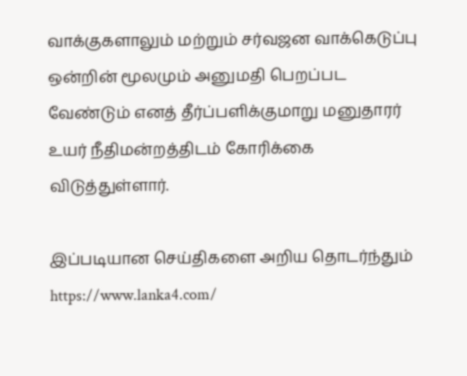வாக்குகளாலும் மற்றும் சர்வஜன வாக்கெடுப்பு ஒன்றின் மூலமும் அனுமதி பெறப்பட வேண்டும் எனத் தீர்ப்பளிக்குமாறு மனுதாரர் உயர் நீதிமன்றத்திடம் கோரிக்கை விடுத்துள்ளார்.

இப்படியான செய்திகளை அறிய தொடர்ந்தும் https://www.lanka4.com/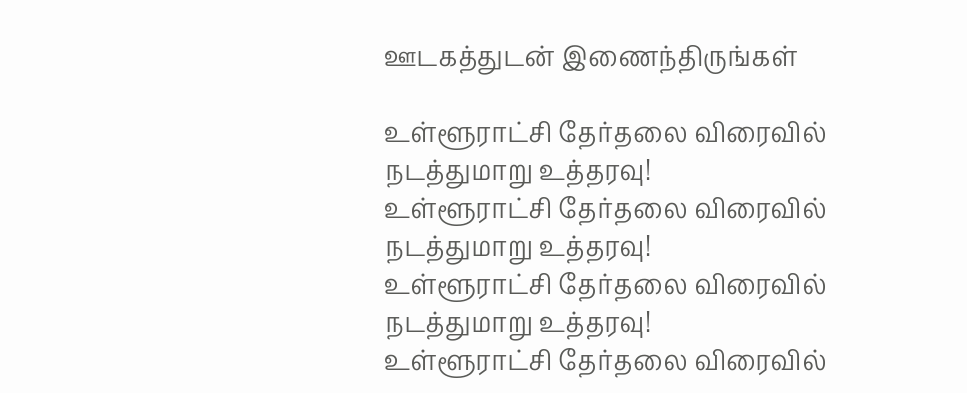ஊடகத்துடன் இணைந்திருங்கள்

உள்ளூராட்சி தேர்தலை விரைவில் நடத்துமாறு உத்தரவு!
உள்ளூராட்சி தேர்தலை விரைவில் நடத்துமாறு உத்தரவு!
உள்ளூராட்சி தேர்தலை விரைவில் நடத்துமாறு உத்தரவு!
உள்ளூராட்சி தேர்தலை விரைவில்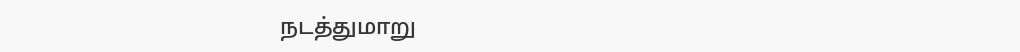நடத்துமாறு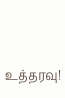உத்தரவு!